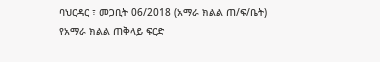ባህርዳር ፣ መጋቢት 06/2018 (አማራ ክልል ጠ/ፍ/ቤት)
የአማራ ክልል ጠቅላይ ፍርድ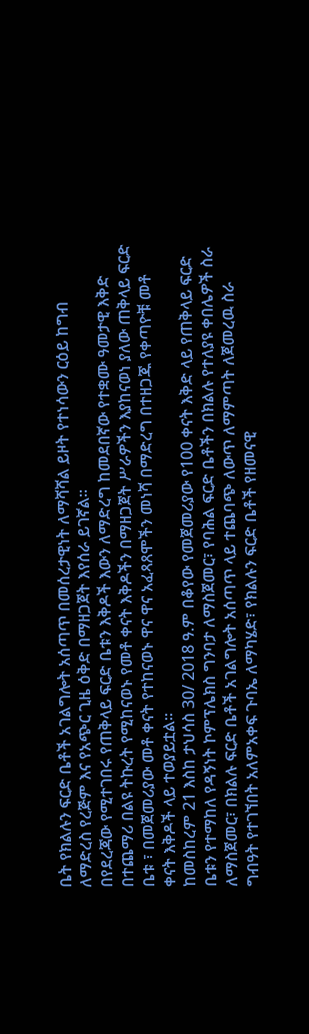ቤት የክልሉን ፍርድ ቤቶች አገልግሎት አሰጣጥ በመሰረታዊነት ለማሻሻል ይዞት የተነሳውን ርዕይ ከግብ ለማድረስ የረጅም እና የአጭር ጊዜ ዕቅድ በማዘጋጀት እየሰራ ይገኛል።
በየደረጃው የሚተገበሩ የጠቅላይ ፍርድ ቤቱን እቅዶች እውን ለማድረግ ከመደበኛው የተቋሙ ዓመታዊ እቅድ በተጨማሪ በልዩ ትኩረት የሚከናወኑ የመቶ ቀናት እቅዶችን በማዘጋጀት ሥራዎችን እያከናወነ ያለው ጠቅላይ ፍርድ ቤቱ ፣ በመጀመሪያው መቶ ቀናት የተከናወኑ ዋና ዋና አፈጻጸሞችን መነሻ በማድረግ በተዘጋጁ የቀጣዮቹ መቶ ቀናት እቅዶች ላይ ተወያይቷል።
ከመስከረም 21 እስከ ታህሳስ 30/ 2018 ዓ.ም በቆየው የመጀመሪያው የ100 ቀናት እቅድ ላይ የጠቅላይ ፍርድ ቤቱን የተማከለ የዳኝነት ኮምፕሌክስ ግንባታ ለማስጀመር፣ የባሕል ፍርድ ቤቶችን በክልሉ የተለያዩ ቀበሌዎች ስራ ለማስጀመር፣ በክልሉ ፍርድ ቤቶች አገልግሎት አሰጣጥ ላይ ተጨባጭ ለውጥ ለማምጣት ለጀመረዉ ስራ ግብዓት የተገኘበት አለምአቀፍ ጉባኤ ለማካሄድ፣ የክልሉን ፍርድ ቤቶች የዘመናዊ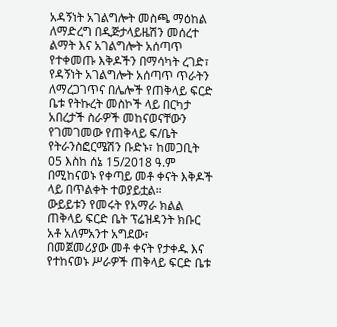አዳኝነት አገልግሎት መስጫ ማዕከል ለማድረግ በዲጅታላይዜሽን መሰረተ ልማት እና አገልግሎት አሰጣጥ የተቀመጡ እቅዶችን በማሳካት ረገድ፣ የዳኝነት አገልግሎት አሰጣጥ ጥራትን ለማረጋገጥና በሌሎች የጠቅላይ ፍርድ ቤቱ የትኩረት መስኮች ላይ በርካታ አበረታች ስራዎች መከናወናቸውን የገመገመው የጠቅላይ ፍ/ቤት የትራንስፎርሜሽን ቡድኑ፣ ከመጋቢት 05 እስከ ሰኔ 15/2018 ዓ.ም በሚከናወኑ የቀጣይ መቶ ቀናት እቅዶች ላይ በጥልቀት ተወያይቷል።
ውይይቱን የመሩት የአማራ ክልል ጠቅላይ ፍርድ ቤት ፕሬዝዳንት ክቡር አቶ አለምአንተ አግደው፣ በመጀመሪያው መቶ ቀናት የታቀዱ እና የተከናወኑ ሥራዎች ጠቅላይ ፍርድ ቤቱ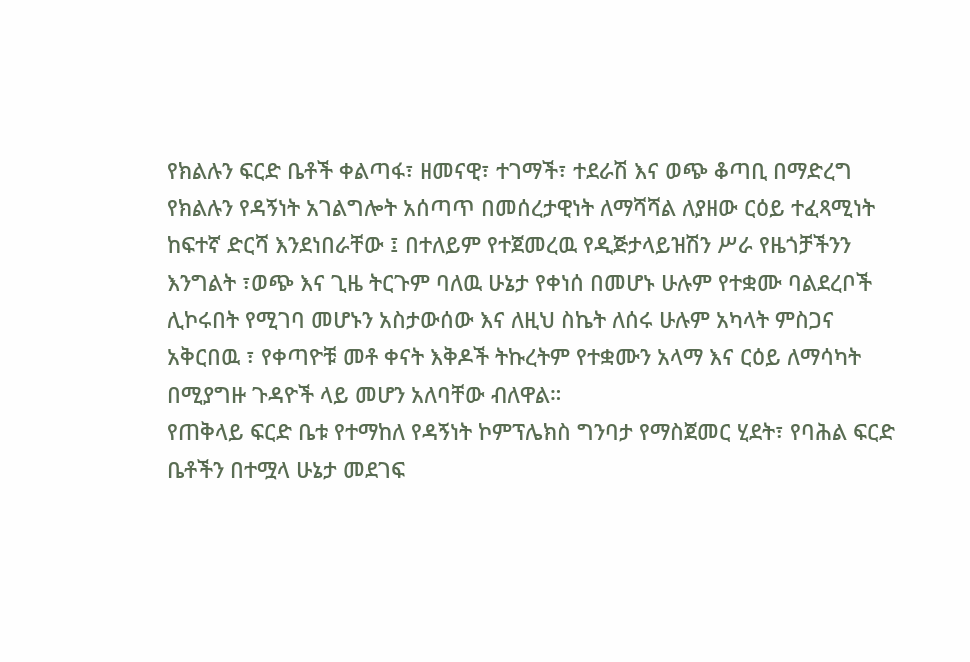የክልሉን ፍርድ ቤቶች ቀልጣፋ፣ ዘመናዊ፣ ተገማች፣ ተደራሽ እና ወጭ ቆጣቢ በማድረግ የክልሉን የዳኝነት አገልግሎት አሰጣጥ በመሰረታዊነት ለማሻሻል ለያዘው ርዕይ ተፈጻሚነት ከፍተኛ ድርሻ እንደነበራቸው ፤ በተለይም የተጀመረዉ የዲጅታላይዝሽን ሥራ የዜጎቻችንን እንግልት ፣ወጭ እና ጊዜ ትርጉም ባለዉ ሁኔታ የቀነሰ በመሆኑ ሁሉም የተቋሙ ባልደረቦች ሊኮሩበት የሚገባ መሆኑን አስታውሰው እና ለዚህ ስኬት ለሰሩ ሁሉም አካላት ምስጋና አቅርበዉ ፣ የቀጣዮቹ መቶ ቀናት እቅዶች ትኩረትም የተቋሙን አላማ እና ርዕይ ለማሳካት በሚያግዙ ጉዳዮች ላይ መሆን አለባቸው ብለዋል።
የጠቅላይ ፍርድ ቤቱ የተማከለ የዳኝነት ኮምፕሌክስ ግንባታ የማስጀመር ሂደት፣ የባሕል ፍርድ ቤቶችን በተሟላ ሁኔታ መደገፍ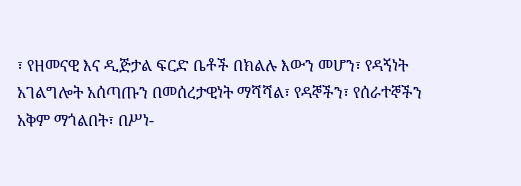፣ የዘመናዊ እና ዲጅታል ፍርድ ቤቶች በክልሉ እውን መሆን፣ የዳኝነት አገልግሎት አሰጣጡን በመሰረታዊነት ማሻሻል፣ የዳኞችን፣ የሰራተኞችን አቅም ማጎልበት፣ በሥነ-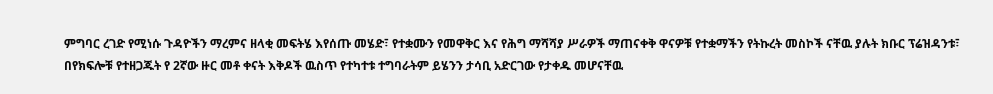ምግባር ረገድ የሚነሱ ጉዳዮችን ማረምና ዘላቂ መፍትሄ እየሰጡ መሄድ፣ የተቋሙን የመዋቅር እና የሕግ ማሻሻያ ሥራዎች ማጠናቀቅ ዋናዎቹ የተቋማችን የትኩረት መስኮች ናቸዉ ያሉት ክቡር ፕሬዝዳንቱ፣ በየክፍሎቹ የተዘጋጁት የ 2ኛው ዙር መቶ ቀናት እቅዶች ዉስጥ የተካተቱ ተግባራትም ይሄንን ታሳቢ አድርገው የታቀዱ መሆናቸዉ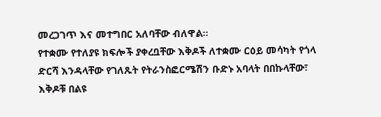መረጋገጥ እና መተግበር አለባቸው ብለዋል።
የተቋሙ የተለያዩ ክፍሎች ያቀረቧቸው እቅዶች ለተቋሙ ርዕይ መሳካት የጎላ ድርሻ እንዳላቸው የገለጹት የትራንስፎርሜሽን ቡድኑ አባላት በበኩላቸው፣ እቅዶቹ በልዩ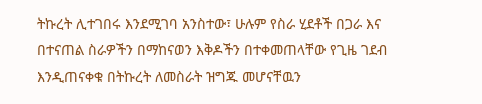ትኩረት ሊተገበሩ እንደሚገባ አንስተው፣ ሁሉም የስራ ሂደቶች በጋራ እና በተናጠል ስራዎችን በማከናወን እቅዶችን በተቀመጠላቸው የጊዜ ገደብ እንዲጠናቀቁ በትኩረት ለመስራት ዝግጁ መሆናቸዉን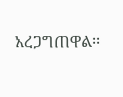አረጋግጠዋል፡፡